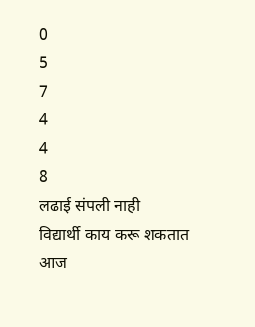0
5
7
4
4
8
लढाई संपली नाही
विद्यार्थी काय करू शकतात
आज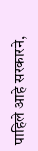पाहिले आहे सरकारने,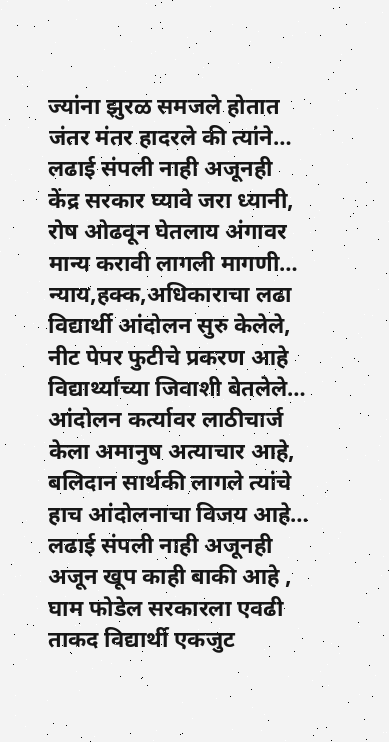ज्यांना झुरळ समजले होतात
जंतर मंतर हादरले की त्यांने…
लढाई संपली नाही अजूनही
केंद्र सरकार घ्यावे जरा ध्यानी,
रोष ओढवून घेतलाय अंगावर
मान्य करावी लागली मागणी…
न्याय,हक्क,अधिकाराचा लढा
विद्यार्थी आंदोलन सुरु केलेले,
नीट पेपर फुटीचे प्रकरण आहे
विद्यार्थ्यांच्या जिवाशी बेतलेले…
आंदोलन कर्त्यावर लाठीचार्ज
केला अमानुष अत्याचार आहे,
बलिदान सार्थकी लागले त्यांचे
हाच आंदोलनाचा विजय आहे…
लढाई संपली नाही अजूनही
अजून खूप काही बाकी आहे ,
घाम फोडेल सरकारला एवढी
ताकद विद्यार्थी एकजुट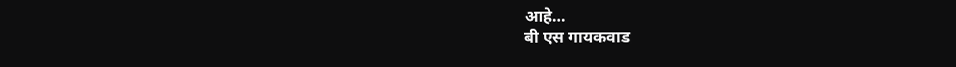आहे…
बी एस गायकवाड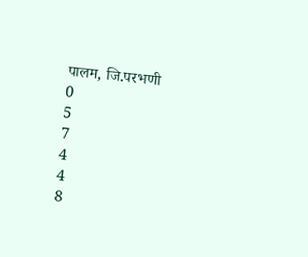पालम, जि.परभणी
0
5
7
4
4
8